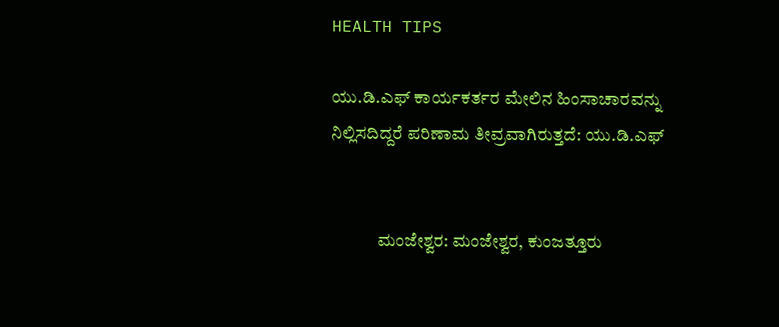HEALTH TIPS

ಯು.ಡಿ.ಎಫ್ ಕಾರ್ಯಕರ್ತರ ಮೇಲಿನ ಹಿಂಸಾಚಾರವನ್ನು ನಿಲ್ಲಿಸದಿದ್ದರೆ ಪರಿಣಾಮ ತೀವ್ರವಾಗಿರುತ್ತದೆ: ಯು.ಡಿ.ಎಫ್


             ಮಂಜೇಶ್ವರ: ಮಂಜೇಶ್ವರ, ಕುಂಜತ್ತೂರು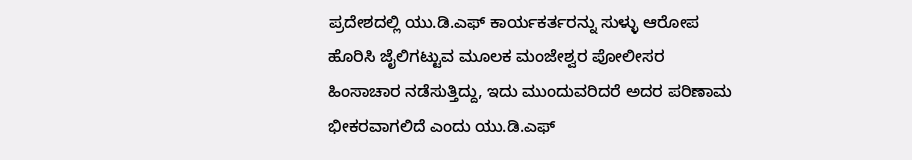ಪ್ರದೇಶದಲ್ಲಿ ಯು.ಡಿ.ಎಫ್ ಕಾರ್ಯಕರ್ತರನ್ನು ಸುಳ್ಳು ಆರೋಪ ಹೊರಿಸಿ ಜೈಲಿಗಟ್ಟುವ ಮೂಲಕ ಮಂಜೇಶ್ವರ ಪೋಲೀಸರ ಹಿಂಸಾಚಾರ ನಡೆಸುತ್ತಿದ್ದು, ಇದು ಮುಂದುವರಿದರೆ ಅದರ ಪರಿಣಾಮ ಭೀಕರವಾಗಲಿದೆ ಎಂದು ಯು.ಡಿ.ಎಫ್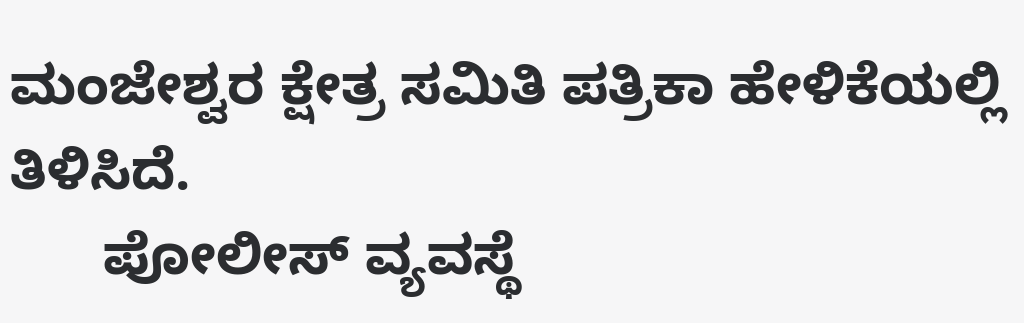ಮಂಜೇಶ್ವರ ಕ್ಷೇತ್ರ ಸಮಿತಿ ಪತ್ರಿಕಾ ಹೇಳಿಕೆಯಲ್ಲಿ ತಿಳಿಸಿದೆ.
      ಪೋಲೀಸ್ ವ್ಯವಸ್ಥೆ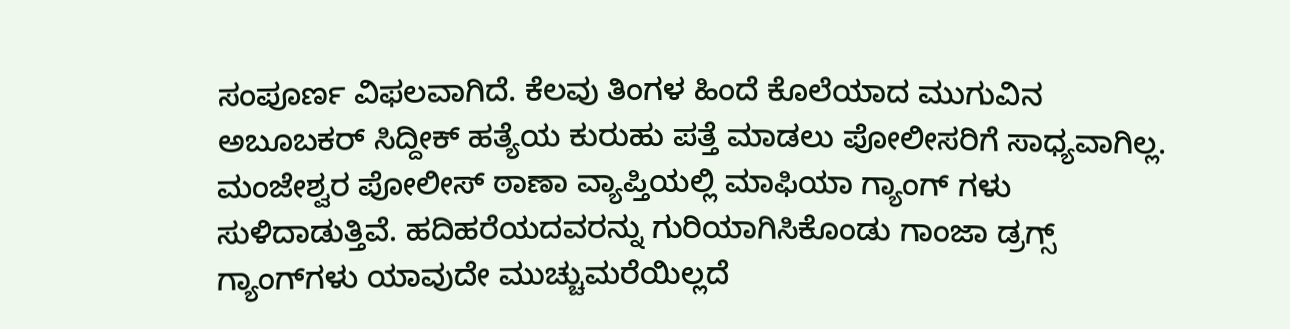ಸಂಪೂರ್ಣ ವಿಫಲವಾಗಿದೆ. ಕೆಲವು ತಿಂಗಳ ಹಿಂದೆ ಕೊಲೆಯಾದ ಮುಗುವಿನ ಅಬೂಬಕರ್ ಸಿದ್ದೀಕ್ ಹತ್ಯೆಯ ಕುರುಹು ಪತ್ತೆ ಮಾಡಲು ಪೋಲೀಸರಿಗೆ ಸಾಧ್ಯವಾಗಿಲ್ಲ. ಮಂಜೇಶ್ವರ ಪೋಲೀಸ್ ಠಾಣಾ ವ್ಯಾಪ್ತಿಯಲ್ಲಿ ಮಾಫಿಯಾ ಗ್ಯಾಂಗ್ ಗಳು ಸುಳಿದಾಡುತ್ತಿವೆ. ಹದಿಹರೆಯದವರನ್ನು ಗುರಿಯಾಗಿಸಿಕೊಂಡು ಗಾಂಜಾ ಡ್ರಗ್ಸ್ ಗ್ಯಾಂಗ್‍ಗಳು ಯಾವುದೇ ಮುಚ್ಚುಮರೆಯಿಲ್ಲದೆ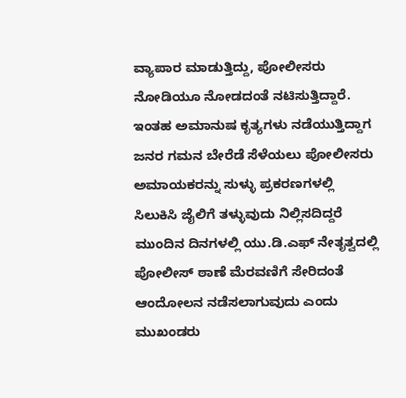ವ್ಯಾಪಾರ ಮಾಡುತ್ತಿದ್ದು, ಪೋಲೀಸರು ನೋಡಿಯೂ ನೋಡದಂತೆ ನಟಿಸುತ್ತಿದ್ದಾರೆ. ಇಂತಹ ಅಮಾನುಷ ಕೃತ್ಯಗಳು ನಡೆಯುತ್ತಿದ್ದಾಗ ಜನರ ಗಮನ ಬೇರೆಡೆ ಸೆಳೆಯಲು ಪೋಲೀಸರು ಅಮಾಯಕರನ್ನು ಸುಳ್ಳು ಪ್ರಕರಣಗಳಲ್ಲಿ ಸಿಲುಕಿಸಿ ಜೈಲಿಗೆ ತಳ್ಳುವುದು ನಿಲ್ಲಿಸದಿದ್ದರೆ ಮುಂದಿನ ದಿನಗಳಲ್ಲಿ ಯು.ಡಿ.ಎಫ್ ನೇತೃತ್ವದಲ್ಲಿ ಪೋಲೀಸ್ ಠಾಣೆ ಮೆರವಣಿಗೆ ಸೇರಿದಂತೆ ಆಂದೋಲನ ನಡೆಸಲಾಗುವುದು ಎಂದು ಮುಖಂಡರು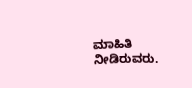ಮಾಹಿತಿ ನೀಡಿರುವರು.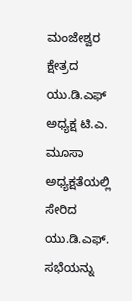ಮಂಜೇಶ್ವರ ಕ್ಷೇತ್ರದ ಯು.ಡಿ.ಎಫ್ ಅಧ್ಯಕ್ಷ ಟಿ.ಎ. ಮೂಸಾ ಅಧ್ಯಕ್ಷತೆಯಲ್ಲಿ ಸೇರಿದ ಯು.ಡಿ.ಎಫ್. ಸಭೆಯನ್ನು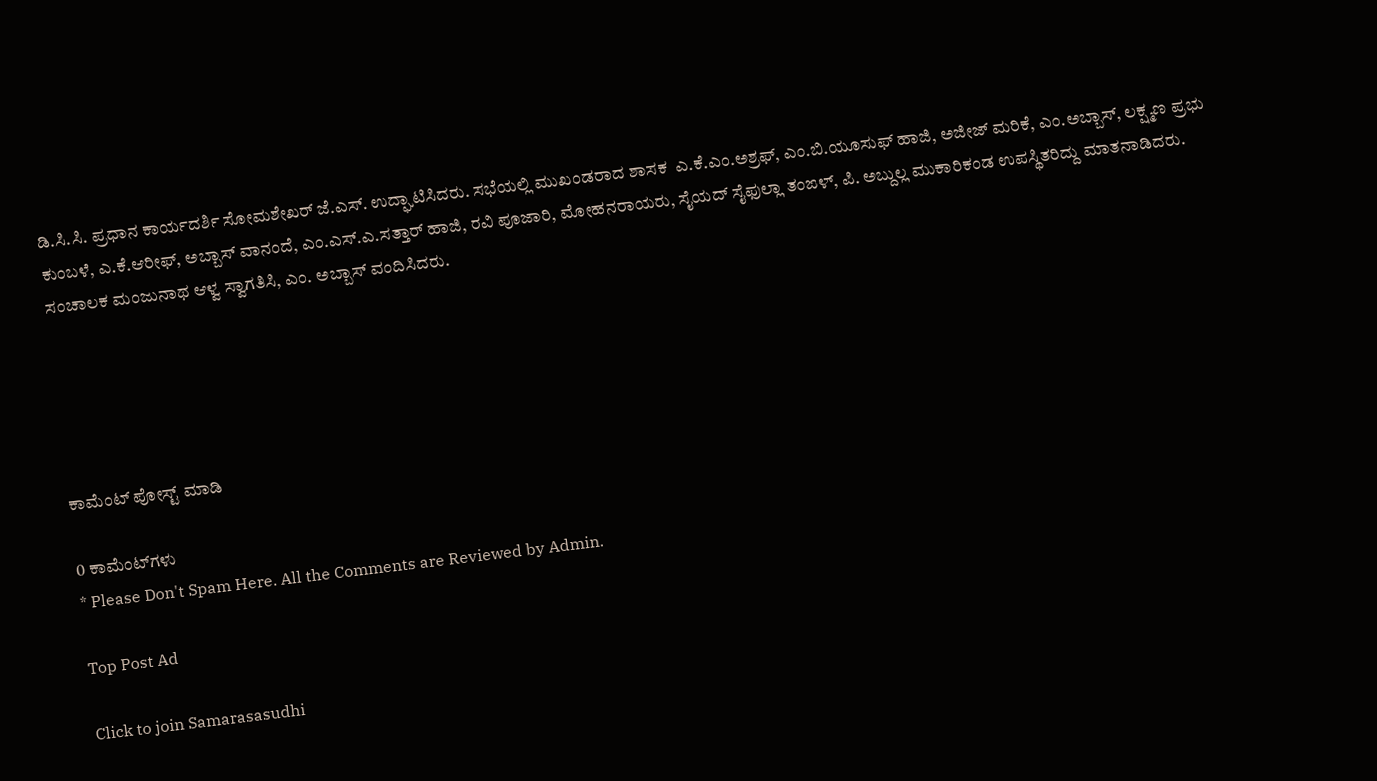ಡಿ.ಸಿ.ಸಿ. ಪ್ರಧಾನ ಕಾರ್ಯದರ್ಶಿ ಸೋಮಶೇಖರ್ ಜೆ.ಎಸ್. ಉದ್ಘಾಟಿಸಿದರು. ಸಭೆಯಲ್ಲಿ ಮುಖಂಡರಾದ ಶಾಸಕ  ಎ.ಕೆ.ಎಂ.ಅಶ್ರಫ್, ಎಂ.ಬಿ.ಯೂಸುಫ್ ಹಾಜಿ, ಅಜೀಜ್ ಮರಿಕೆ, ಎಂ.ಅಬ್ಬಾಸ್, ಲಕ್ಷ್ಮಣ ಪ್ರಭು ಕುಂಬಳೆ, ಎ.ಕೆ.ಆರೀಫ್, ಅಬ್ಬಾಸ್ ವಾನಂದೆ, ಎಂ.ಎಸ್.ಎ.ಸತ್ತಾರ್ ಹಾಜಿ, ರವಿ ಪೂಜಾರಿ, ಮೋಹನರಾಯರು, ಸೈಯದ್ ಸೈಫುಲ್ಲಾ ತಂಙಳ್, ಪಿ. ಅಬ್ದುಲ್ಲ ಮುಕಾರಿಕಂಡ ಉಪಸ್ಥಿತರಿದ್ದು ಮಾತನಾಡಿದರು. ಸಂಚಾಲಕ ಮಂಜುನಾಥ ಆಳ್ವ ಸ್ವಾಗತಿಸಿ, ಎಂ. ಅಬ್ಬಾಸ್ ವಂದಿಸಿದರು.





ಕಾಮೆಂಟ್‌‌ ಪೋಸ್ಟ್‌ ಮಾಡಿ

0 ಕಾಮೆಂಟ್‌ಗಳು
* Please Don't Spam Here. All the Comments are Reviewed by Admin.

Top Post Ad

Click to join Samarasasudhi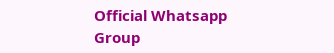Official Whatsapp Group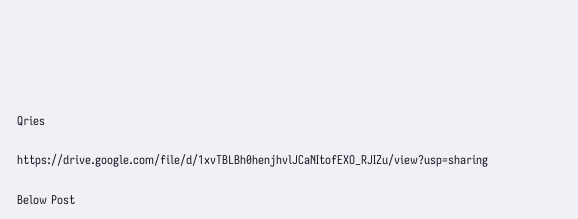Qries

https://drive.google.com/file/d/1xvTBLBh0henjhvlJCaNItofEXO_RJIZu/view?usp=sharing

Below Post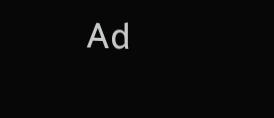Ad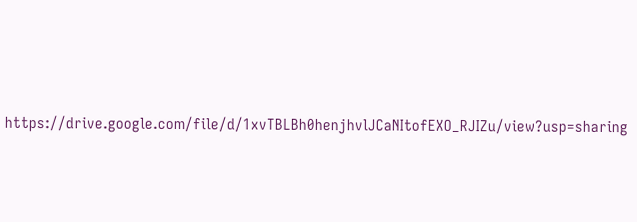https://drive.google.com/file/d/1xvTBLBh0henjhvlJCaNItofEXO_RJIZu/view?usp=sharing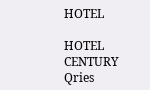HOTEL

HOTEL
CENTURY
Qries